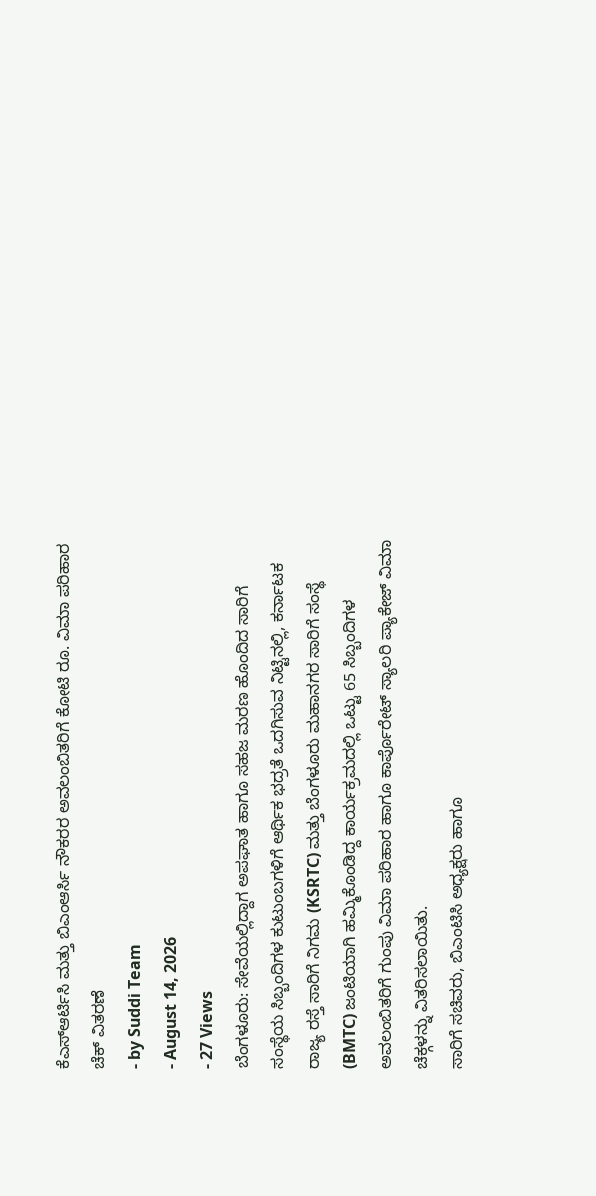ಕೆಎಸ್ಆರ್ಟಿಸಿ ಮತ್ತು ಬಿಎಂಆರ್ಸಿ ನೌಕರರ ಅವಲಂಬಿತರಿಗೆ ಕೋಟಿ ರೂ. ವಿಮಾ ಪರಿಹಾರ ಚೆಕ್ ವಿತರಣೆ
- by Suddi Team
- August 14, 2026
- 27 Views
ಬೆಂಗಳೂರು: ಸೇವೆಯಲ್ಲಿದ್ದಾಗ ಅಪಘಾತ ಹಾಗೂ ಸಹಜ ಮರಣ ಹೊಂದಿದ ಸಾರಿಗೆ ಸಂಸ್ಥೆಯ ಸಿಬ್ಬಂದಿಗಳ ಕುಟುಂಬಗಳಿಗೆ ಆರ್ಥಿಕ ಭದ್ರತೆ ಒದಗಿಸುವ ನಿಟ್ಟಿನಲ್ಲಿ, ಕರ್ನಾಟಕ ರಾಜ್ಯ ರಸ್ತೆ ಸಾರಿಗೆ ನಿಗಮ (KSRTC) ಮತ್ತು ಬೆಂಗಳೂರು ಮಹಾನಗರ ಸಾರಿಗೆ ಸಂಸ್ಥೆ (BMTC) ಜಂಟಿಯಾಗಿ ಹಮ್ಮಿಕೊಂಡಿದ್ದ ಕಾರ್ಯಕ್ರಮದಲ್ಲಿ ಒಟ್ಟು 65 ಸಿಬ್ಬಂದಿಗಳ ಅವಲಂಬಿತರಿಗೆ ಗುಂಪು ವಿಮಾ ಪರಿಹಾರ ಹಾಗೂ ಕಾರ್ಪೊರೇಟ್ ಸ್ಯಾಲರಿ ಪ್ಯಾಕೇಜ್ ವಿಮಾ ಚೆಕ್ಗಳನ್ನು ವಿತರಿಸಲಾಯಿತು.
ಸಾರಿಗೆ ಸಚಿವರು, ಬಿಎಂಟಿಸಿ ಅಧ್ಯಕ್ಷರು ಹಾಗೂ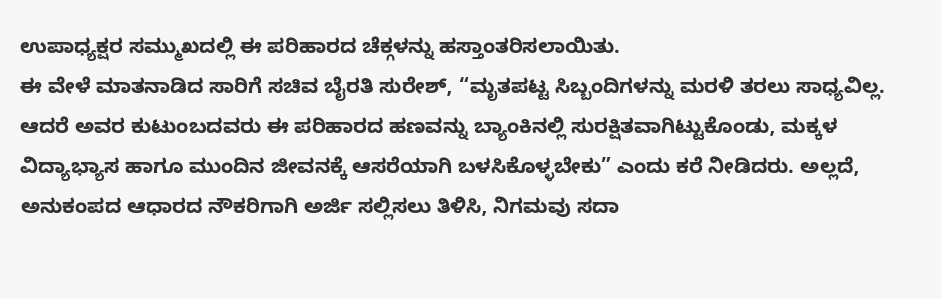ಉಪಾಧ್ಯಕ್ಷರ ಸಮ್ಮುಖದಲ್ಲಿ ಈ ಪರಿಹಾರದ ಚೆಕ್ಗಳನ್ನು ಹಸ್ತಾಂತರಿಸಲಾಯಿತು.
ಈ ವೇಳೆ ಮಾತನಾಡಿದ ಸಾರಿಗೆ ಸಚಿವ ಬೈರತಿ ಸುರೇಶ್, “ಮೃತಪಟ್ಟ ಸಿಬ್ಬಂದಿಗಳನ್ನು ಮರಳಿ ತರಲು ಸಾಧ್ಯವಿಲ್ಲ. ಆದರೆ ಅವರ ಕುಟುಂಬದವರು ಈ ಪರಿಹಾರದ ಹಣವನ್ನು ಬ್ಯಾಂಕಿನಲ್ಲಿ ಸುರಕ್ಷಿತವಾಗಿಟ್ಟುಕೊಂಡು, ಮಕ್ಕಳ ವಿದ್ಯಾಭ್ಯಾಸ ಹಾಗೂ ಮುಂದಿನ ಜೀವನಕ್ಕೆ ಆಸರೆಯಾಗಿ ಬಳಸಿಕೊಳ್ಳಬೇಕು” ಎಂದು ಕರೆ ನೀಡಿದರು. ಅಲ್ಲದೆ, ಅನುಕಂಪದ ಆಧಾರದ ನೌಕರಿಗಾಗಿ ಅರ್ಜಿ ಸಲ್ಲಿಸಲು ತಿಳಿಸಿ, ನಿಗಮವು ಸದಾ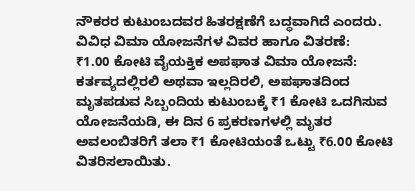ನೌಕರರ ಕುಟುಂಬದವರ ಹಿತರಕ್ಷಣೆಗೆ ಬದ್ಧವಾಗಿದೆ ಎಂದರು.
ವಿವಿಧ ವಿಮಾ ಯೋಜನೆಗಳ ವಿವರ ಹಾಗೂ ವಿತರಣೆ:
₹1.00 ಕೋಟಿ ವೈಯಕ್ತಿಕ ಅಪಘಾತ ವಿಮಾ ಯೋಜನೆ: ಕರ್ತವ್ಯದಲ್ಲಿರಲಿ ಅಥವಾ ಇಲ್ಲದಿರಲಿ, ಅಪಘಾತದಿಂದ ಮೃತಪಡುವ ಸಿಬ್ಬಂದಿಯ ಕುಟುಂಬಕ್ಕೆ ₹1 ಕೋಟಿ ಒದಗಿಸುವ ಯೋಜನೆಯಡಿ, ಈ ದಿನ 6 ಪ್ರಕರಣಗಳಲ್ಲಿ ಮೃತರ ಅವಲಂಬಿತರಿಗೆ ತಲಾ ₹1 ಕೋಟಿಯಂತೆ ಒಟ್ಟು ₹6.00 ಕೋಟಿ ವಿತರಿಸಲಾಯಿತು.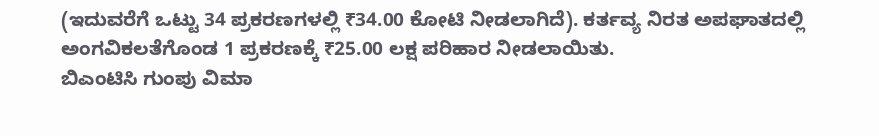(ಇದುವರೆಗೆ ಒಟ್ಟು 34 ಪ್ರಕರಣಗಳಲ್ಲಿ ₹34.00 ಕೋಟಿ ನೀಡಲಾಗಿದೆ). ಕರ್ತವ್ಯ ನಿರತ ಅಪಘಾತದಲ್ಲಿ ಅಂಗವಿಕಲತೆಗೊಂಡ 1 ಪ್ರಕರಣಕ್ಕೆ ₹25.00 ಲಕ್ಷ ಪರಿಹಾರ ನೀಡಲಾಯಿತು.
ಬಿಎಂಟಿಸಿ ಗುಂಪು ವಿಮಾ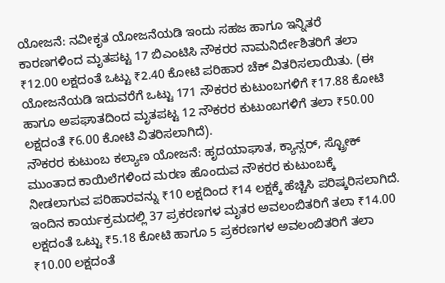ಯೋಜನೆ: ನವೀಕೃತ ಯೋಜನೆಯಡಿ ಇಂದು ಸಹಜ ಹಾಗೂ ಇನ್ನಿತರೆ ಕಾರಣಗಳಿಂದ ಮೃತಪಟ್ಟ 17 ಬಿಎಂಟಿಸಿ ನೌಕರರ ನಾಮನಿರ್ದೇಶಿತರಿಗೆ ತಲಾ ₹12.00 ಲಕ್ಷದಂತೆ ಒಟ್ಟು ₹2.40 ಕೋಟಿ ಪರಿಹಾರ ಚೆಕ್ ವಿತರಿಸಲಾಯಿತು. (ಈ ಯೋಜನೆಯಡಿ ಇದುವರೆಗೆ ಒಟ್ಟು 171 ನೌಕರರ ಕುಟುಂಬಗಳಿಗೆ ₹17.88 ಕೋಟಿ ಹಾಗೂ ಅಪಘಾತದಿಂದ ಮೃತಪಟ್ಟ 12 ನೌಕರರ ಕುಟುಂಬಗಳಿಗೆ ತಲಾ ₹50.00 ಲಕ್ಷದಂತೆ ₹6.00 ಕೋಟಿ ವಿತರಿಸಲಾಗಿದೆ).
ನೌಕರರ ಕುಟುಂಬ ಕಲ್ಯಾಣ ಯೋಜನೆ: ಹೃದಯಾಘಾತ, ಕ್ಯಾನ್ಸರ್, ಸ್ಟ್ರೋಕ್ ಮುಂತಾದ ಕಾಯಿಲೆಗಳಿಂದ ಮರಣ ಹೊಂದುವ ನೌಕರರ ಕುಟುಂಬಕ್ಕೆ ನೀಡಲಾಗುವ ಪರಿಹಾರವನ್ನು ₹10 ಲಕ್ಷದಿಂದ ₹14 ಲಕ್ಷಕ್ಕೆ ಹೆಚ್ಚಿಸಿ ಪರಿಷ್ಕರಿಸಲಾಗಿದೆ. ಇಂದಿನ ಕಾರ್ಯಕ್ರಮದಲ್ಲಿ 37 ಪ್ರಕರಣಗಳ ಮೃತರ ಅವಲಂಬಿತರಿಗೆ ತಲಾ ₹14.00 ಲಕ್ಷದಂತೆ ಒಟ್ಟು ₹5.18 ಕೋಟಿ ಹಾಗೂ 5 ಪ್ರಕರಣಗಳ ಅವಲಂಬಿತರಿಗೆ ತಲಾ ₹10.00 ಲಕ್ಷದಂತೆ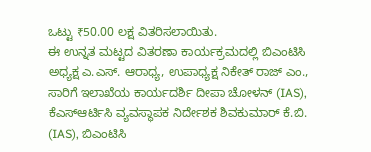ಒಟ್ಟು ₹50.00 ಲಕ್ಷ ವಿತರಿಸಲಾಯಿತು.
ಈ ಉನ್ನತ ಮಟ್ಟದ ವಿತರಣಾ ಕಾರ್ಯಕ್ರಮದಲ್ಲಿ ಬಿಎಂಟಿಸಿ ಅಧ್ಯಕ್ಷ ಎ.ಎಸ್. ಆರಾಧ್ಯ, ಉಪಾಧ್ಯಕ್ಷ ನಿಕೇತ್ ರಾಜ್ ಎಂ., ಸಾರಿಗೆ ಇಲಾಖೆಯ ಕಾರ್ಯದರ್ಶಿ ದೀಪಾ ಚೋಳನ್ (IAS), ಕೆಎಸ್ಆರ್ಟಿಸಿ ವ್ಯವಸ್ಥಾಪಕ ನಿರ್ದೇಶಕ ಶಿವಕುಮಾರ್ ಕೆ.ಬಿ. (IAS), ಬಿಎಂಟಿಸಿ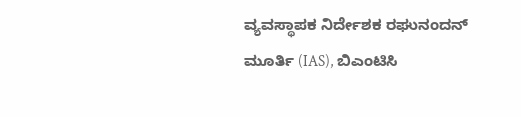ವ್ಯವಸ್ಥಾಪಕ ನಿರ್ದೇಶಕ ರಘುನಂದನ್ ಮೂರ್ತಿ (IAS), ಬಿಎಂಟಿಸಿ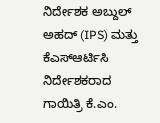ನಿರ್ದೇಶಕ ಅಬ್ದುಲ್ ಅಹದ್ (IPS) ಮತ್ತು ಕೆಎಸ್ಆರ್ಟಿಸಿ ನಿರ್ದೇಶಕರಾದ ಗಾಯಿತ್ರಿ ಕೆ.ಎಂ.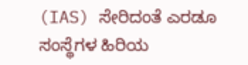(IAS) ಸೇರಿದಂತೆ ಎರಡೂ ಸಂಸ್ಥೆಗಳ ಹಿರಿಯ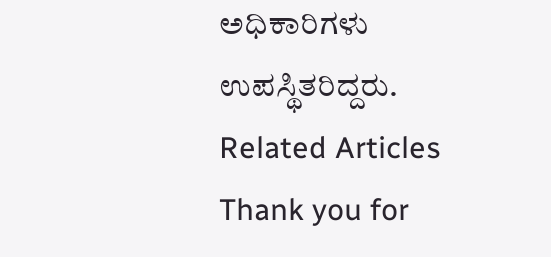ಅಧಿಕಾರಿಗಳು ಉಪಸ್ಥಿತರಿದ್ದರು.
Related Articles
Thank you for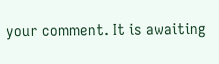your comment. It is awaiting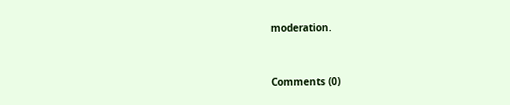moderation.


Comments (0)